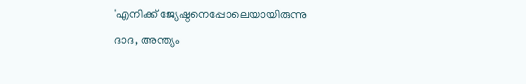'എനിക്ക് ജ്യേഷ്ഠനെപ്പോലെയായിരുന്നു ദാദ, അന്ത്യം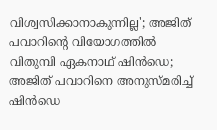വിശ്വസിക്കാനാകുന്നില്ല'; അജിത് പവാറിന്റെ വിയോഗത്തിൽ വിതുമ്പി ഏകനാഥ് ഷിൻഡെ; അജിത് പവാറിനെ അനുസ്മരിച്ച് ഷിൻഡെ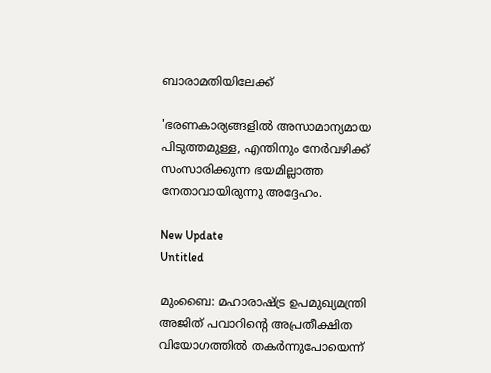ബാരാമതിയിലേക്ക്

'ഭരണകാര്യങ്ങളില്‍ അസാമാന്യമായ പിടുത്തമുള്ള, എന്തിനും നേര്‍വഴിക്ക് സംസാരിക്കുന്ന ഭയമില്ലാത്ത നേതാവായിരുന്നു അദ്ദേഹം.

New Update
Untitled

മുംബൈ: മഹാരാഷ്ട്ര ഉപമുഖ്യമന്ത്രി അജിത് പവാറിന്റെ അപ്രതീക്ഷിത വിയോഗത്തില്‍ തകര്‍ന്നുപോയെന്ന്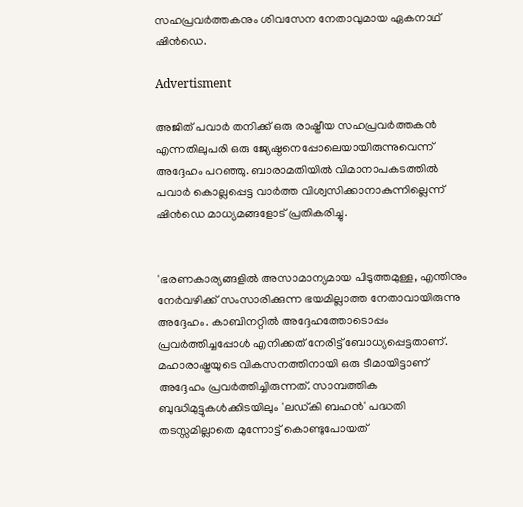സഹപ്രവര്‍ത്തകനും ശിവസേന നേതാവുമായ ഏകനാഥ് ഷിന്‍ഡെ.

Advertisment

അജിത് പവാര്‍ തനിക്ക് ഒരു രാഷ്ട്രീയ സഹപ്രവര്‍ത്തകന്‍ എന്നതിലുപരി ഒരു ജ്യേഷ്ഠനെപ്പോലെയായിരുന്നുവെന്ന് അദ്ദേഹം പറഞ്ഞു. ബാരാമതിയില്‍ വിമാനാപകടത്തില്‍ പവാര്‍ കൊല്ലപ്പെട്ട വാര്‍ത്ത വിശ്വസിക്കാനാകുന്നില്ലെന്ന് ഷിന്‍ഡെ മാധ്യമങ്ങളോട് പ്രതികരിച്ചു.


'ഭരണകാര്യങ്ങളില്‍ അസാമാന്യമായ പിടുത്തമുള്ള, എന്തിനും നേര്‍വഴിക്ക് സംസാരിക്കുന്ന ഭയമില്ലാത്ത നേതാവായിരുന്നു അദ്ദേഹം. കാബിനറ്റില്‍ അദ്ദേഹത്തോടൊപ്പം പ്രവര്‍ത്തിച്ചപ്പോള്‍ എനിക്കത് നേരിട്ട് ബോധ്യപ്പെട്ടതാണ്. മഹാരാഷ്ട്രയുടെ വികസനത്തിനായി ഒരു ടീമായിട്ടാണ് അദ്ദേഹം പ്രവര്‍ത്തിച്ചിരുന്നത്. സാമ്പത്തിക ബുദ്ധിമുട്ടുകള്‍ക്കിടയിലും 'ലഡ്കി ബഹന്‍' പദ്ധതി തടസ്സമില്ലാതെ മുന്നോട്ട് കൊണ്ടുപോയത്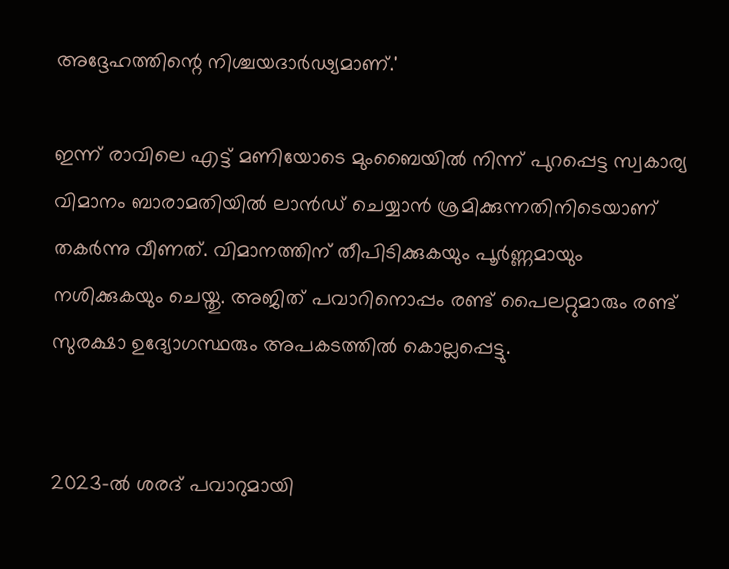അദ്ദേഹത്തിന്റെ നിശ്ചയദാര്‍ഢ്യമാണ്.'

ഇന്ന് രാവിലെ എട്ട് മണിയോടെ മുംബൈയില്‍ നിന്ന് പുറപ്പെട്ട സ്വകാര്യ വിമാനം ബാരാമതിയില്‍ ലാന്‍ഡ് ചെയ്യാന്‍ ശ്രമിക്കുന്നതിനിടെയാണ് തകര്‍ന്നു വീണത്. വിമാനത്തിന് തീപിടിക്കുകയും പൂര്‍ണ്ണമായും നശിക്കുകയും ചെയ്തു. അജിത് പവാറിനൊപ്പം രണ്ട് പൈലറ്റുമാരും രണ്ട് സുരക്ഷാ ഉദ്യോഗസ്ഥരും അപകടത്തില്‍ കൊല്ലപ്പെട്ടു.


2023-ല്‍ ശരദ് പവാറുമായി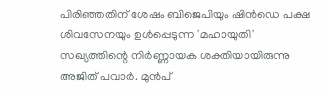പിരിഞ്ഞതിന് ശേഷം ബിജെപിയും ഷിന്‍ഡെ പക്ഷ ശിവസേനയും ഉള്‍പ്പെടുന്ന 'മഹായുതി' സഖ്യത്തിന്റെ നിര്‍ണ്ണായക ശക്തിയായിരുന്നു അജിത് പവാര്‍. മുന്‍പ്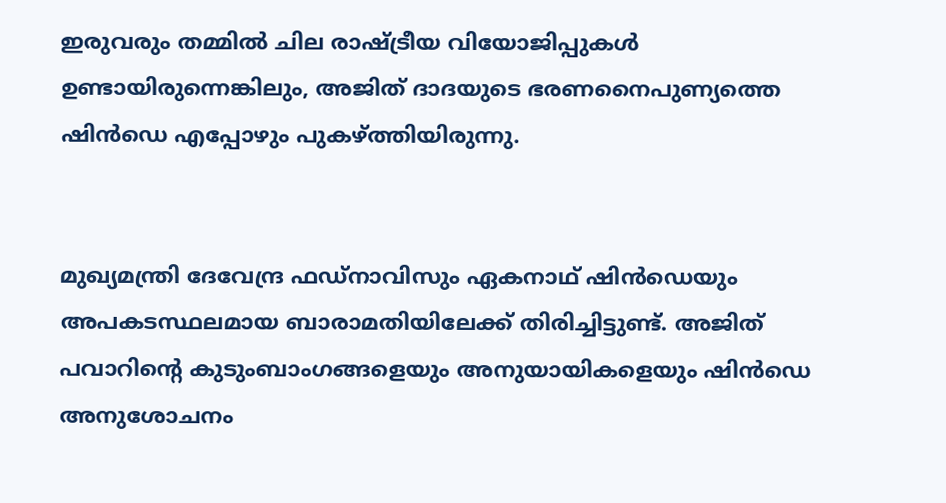ഇരുവരും തമ്മില്‍ ചില രാഷ്ട്രീയ വിയോജിപ്പുകള്‍ ഉണ്ടായിരുന്നെങ്കിലും, അജിത് ദാദയുടെ ഭരണനൈപുണ്യത്തെ ഷിന്‍ഡെ എപ്പോഴും പുകഴ്ത്തിയിരുന്നു.


മുഖ്യമന്ത്രി ദേവേന്ദ്ര ഫഡ്നാവിസും ഏകനാഥ് ഷിന്‍ഡെയും അപകടസ്ഥലമായ ബാരാമതിയിലേക്ക് തിരിച്ചിട്ടുണ്ട്. അജിത് പവാറിന്റെ കുടുംബാംഗങ്ങളെയും അനുയായികളെയും ഷിന്‍ഡെ അനുശോചനം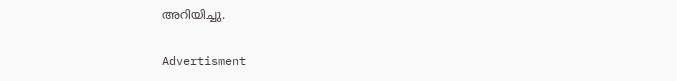അറിയിച്ചു.

Advertisment